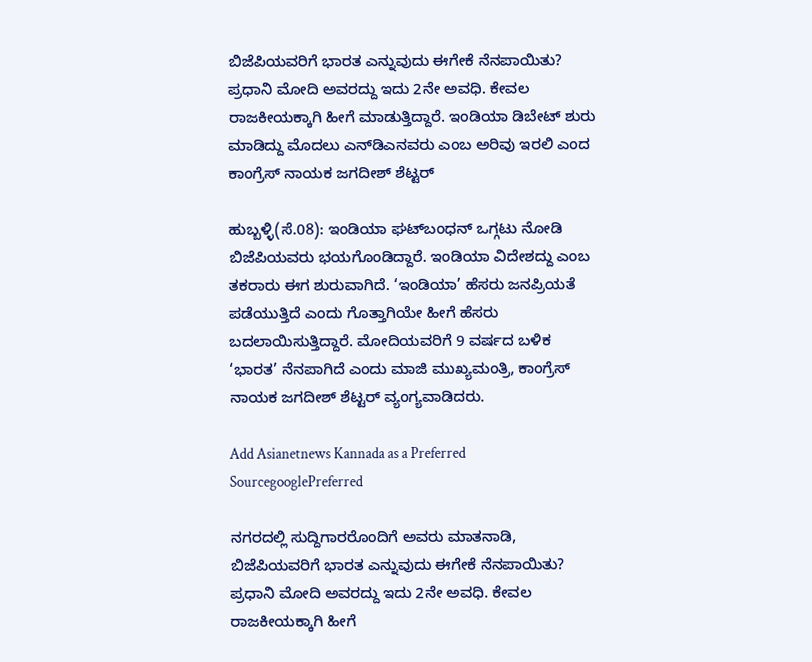ಬಿಜೆಪಿಯವರಿಗೆ ಭಾರತ ಎನ್ನುವುದು ಈಗೇಕೆ ನೆನಪಾಯಿತು? ಪ್ರಧಾನಿ ಮೋದಿ ಅವರದ್ದು ಇದು 2ನೇ ಅವಧಿ. ಕೇವಲ ರಾಜಕೀಯಕ್ಕಾಗಿ ಹೀಗೆ ಮಾಡುತ್ತಿದ್ದಾರೆ. ಇಂಡಿಯಾ ಡಿಬೇಟ್‌ ಶುರು ಮಾಡಿದ್ದು ಮೊದಲು ಎನ್‌ಡಿಎನವರು ಎಂಬ ಅರಿವು ಇರಲಿ ಎಂದ ಕಾಂಗ್ರೆಸ್‌ ನಾಯಕ ಜಗದೀಶ್‌ ಶೆಟ್ಟರ್‌

ಹುಬ್ಬಳ್ಳಿ(ಸೆ.08): ಇಂಡಿಯಾ ಘಟ್‌ಬಂಧನ್‌ ಒಗ್ಗಟು ನೋಡಿ ಬಿಜೆಪಿಯವರು ಭಯಗೊಂಡಿದ್ದಾರೆ. ಇಂಡಿಯಾ ವಿದೇಶದ್ದು ಎಂಬ ತಕರಾರು ಈಗ ಶುರುವಾಗಿದೆ. ‘ಇಂಡಿಯಾ’ ಹೆಸರು ಜನಪ್ರಿಯತೆ ಪಡೆಯುತ್ತಿದೆ ಎಂದು ಗೊತ್ತಾಗಿಯೇ ಹೀಗೆ ಹೆಸರು ಬದಲಾಯಿಸುತ್ತಿದ್ದಾರೆ. ಮೋದಿಯವರಿಗೆ 9 ವರ್ಷದ ಬಳಿಕ ‘ಭಾರತ’ ನೆನಪಾಗಿದೆ ಎಂದು ಮಾಜಿ ಮುಖ್ಯಮಂತ್ರಿ, ಕಾಂಗ್ರೆಸ್‌ ನಾಯಕ ಜಗದೀಶ್‌ ಶೆಟ್ಟರ್‌ ವ್ಯಂಗ್ಯವಾಡಿದರು.

Add Asianetnews Kannada as a Preferred SourcegooglePreferred

ನಗರದಲ್ಲಿ ಸುದ್ದಿಗಾರರೊಂದಿಗೆ ಅವರು ಮಾತನಾಡಿ, ಬಿಜೆಪಿಯವರಿಗೆ ಭಾರತ ಎನ್ನುವುದು ಈಗೇಕೆ ನೆನಪಾಯಿತು? ಪ್ರಧಾನಿ ಮೋದಿ ಅವರದ್ದು ಇದು 2ನೇ ಅವಧಿ. ಕೇವಲ ರಾಜಕೀಯಕ್ಕಾಗಿ ಹೀಗೆ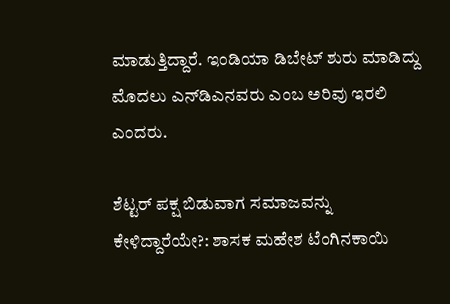ಮಾಡುತ್ತಿದ್ದಾರೆ. ಇಂಡಿಯಾ ಡಿಬೇಟ್‌ ಶುರು ಮಾಡಿದ್ದು ಮೊದಲು ಎನ್‌ಡಿಎನವರು ಎಂಬ ಅರಿವು ಇರಲಿ ಎಂದರು.

ಶೆಟ್ಟರ್‌ ಪಕ್ಷ ಬಿಡುವಾಗ ಸಮಾಜವನ್ನು ಕೇಳಿದ್ದಾರೆಯೇ?: ಶಾಸಕ ಮಹೇಶ ಟೆಂಗಿನಕಾಯಿ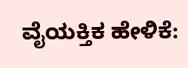ವೈಯಕ್ತಿಕ ಹೇಳಿಕೆ: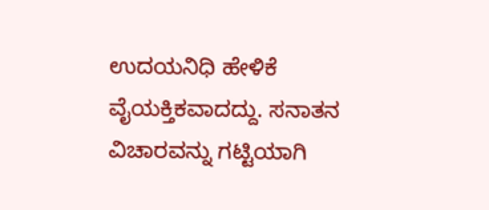ಉದಯನಿಧಿ ಹೇಳಿಕೆ ವೈಯಕ್ತಿಕವಾದದ್ದು. ಸನಾತನ ವಿಚಾರವನ್ನು ಗಟ್ಟಿಯಾಗಿ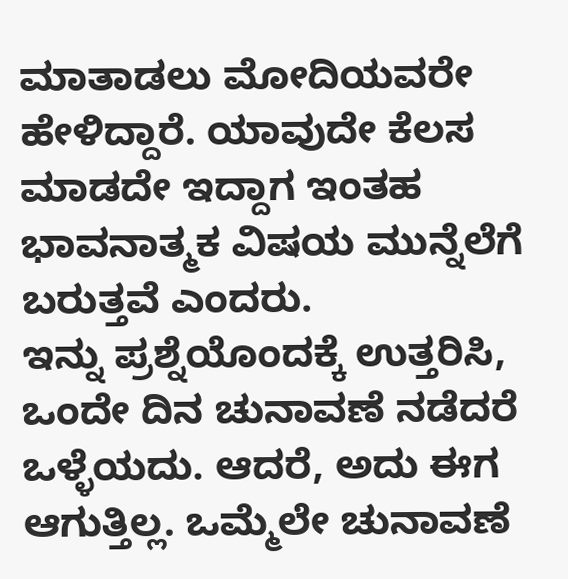ಮಾತಾಡಲು ಮೋದಿಯವರೇ ಹೇಳಿದ್ದಾರೆ. ಯಾವುದೇ ಕೆಲಸ ಮಾಡದೇ ಇದ್ದಾಗ ಇಂತಹ ಭಾವನಾತ್ಮಕ ವಿಷಯ ಮುನ್ನೆಲೆಗೆ ಬರುತ್ತವೆ ಎಂದರು.
ಇನ್ನು ಪ್ರಶ್ನೆಯೊಂದಕ್ಕೆ ಉತ್ತರಿಸಿ, ಒಂದೇ ದಿನ ಚುನಾವಣೆ ನಡೆದರೆ ಒಳ್ಳೆಯದು. ಆದರೆ, ಅದು ಈಗ ಆಗುತ್ತಿಲ್ಲ. ಒಮ್ಮೆಲೇ ಚುನಾವಣೆ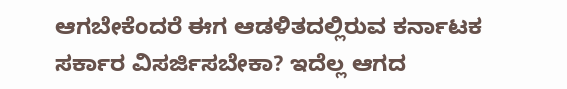ಆಗಬೇಕೆಂದರೆ ಈಗ ಆಡಳಿತದಲ್ಲಿರುವ ಕರ್ನಾಟಕ ಸರ್ಕಾರ ವಿಸರ್ಜಿಸಬೇಕಾ? ಇದೆಲ್ಲ ಆಗದ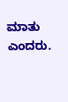ಮಾತು ಎಂದರು.